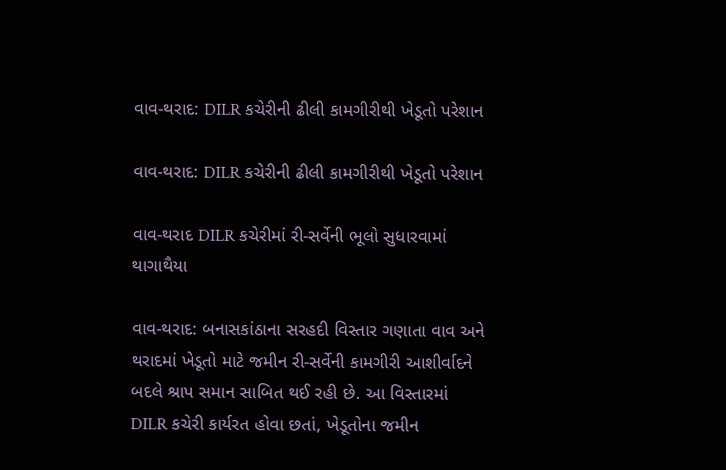વાવ-થરાદ: DILR કચેરીની ઢીલી કામગીરીથી ખેડૂતો પરેશાન

વાવ-થરાદ: DILR કચેરીની ઢીલી કામગીરીથી ખેડૂતો પરેશાન

વાવ-થરાદ DILR કચેરીમાં રી-સર્વેની ભૂલો સુધારવામાં થાગાથૈયા

વાવ-થરાદ: બનાસકાંઠાના સરહદી વિસ્તાર ગણાતા વાવ અને થરાદમાં ખેડૂતો માટે જમીન રી-સર્વેની કામગીરી આશીર્વાદને બદલે શ્રાપ સમાન સાબિત થઈ રહી છે. આ વિસ્તારમાં DILR કચેરી કાર્યરત હોવા છતાં, ખેડૂતોના જમીન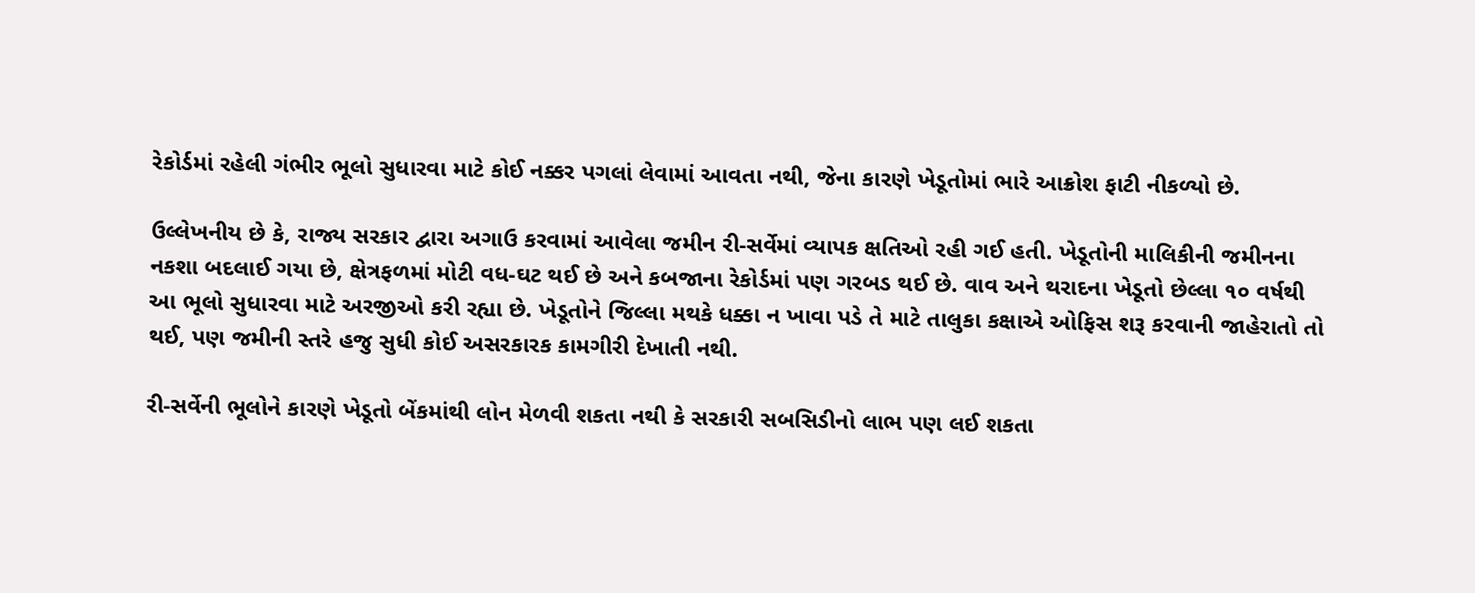રેકોર્ડમાં રહેલી ગંભીર ભૂલો સુધારવા માટે કોઈ નક્કર પગલાં લેવામાં આવતા નથી, જેના કારણે ખેડૂતોમાં ભારે આક્રોશ ફાટી નીકળ્યો છે.

ઉલ્લેખનીય છે કે, રાજ્ય સરકાર દ્વારા અગાઉ કરવામાં આવેલા જમીન રી-સર્વેમાં વ્યાપક ક્ષતિઓ રહી ગઈ હતી. ખેડૂતોની માલિકીની જમીનના નકશા બદલાઈ ગયા છે, ક્ષેત્રફળમાં મોટી વધ-ઘટ થઈ છે અને કબજાના રેકોર્ડમાં પણ ગરબડ થઈ છે. વાવ અને થરાદના ખેડૂતો છેલ્લા ૧૦ વર્ષથી આ ભૂલો સુધારવા માટે અરજીઓ કરી રહ્યા છે. ખેડૂતોને જિલ્લા મથકે ધક્કા ન ખાવા પડે તે માટે તાલુકા કક્ષાએ ઓફિસ શરૂ કરવાની જાહેરાતો તો થઈ, પણ જમીની સ્તરે હજુ સુધી કોઈ અસરકારક કામગીરી દેખાતી નથી.

રી-સર્વેની ભૂલોને કારણે ખેડૂતો બેંકમાંથી લોન મેળવી શકતા નથી કે સરકારી સબસિડીનો લાભ પણ લઈ શકતા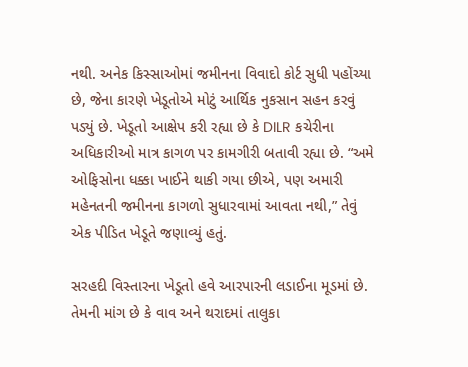નથી. અનેક કિસ્સાઓમાં જમીનના વિવાદો કોર્ટ સુધી પહોંચ્યા છે, જેના કારણે ખેડૂતોએ મોટું આર્થિક નુકસાન સહન કરવું પડ્યું છે. ખેડૂતો આક્ષેપ કરી રહ્યા છે કે DILR કચેરીના અધિકારીઓ માત્ર કાગળ પર કામગીરી બતાવી રહ્યા છે. “અમે ઓફિસોના ધક્કા ખાઈને થાકી ગયા છીએ, પણ અમારી મહેનતની જમીનના કાગળો સુધારવામાં આવતા નથી,” તેવું એક પીડિત ખેડૂતે જણાવ્યું હતું.

સરહદી વિસ્તારના ખેડૂતો હવે આરપારની લડાઈના મૂડમાં છે. તેમની માંગ છે કે વાવ અને થરાદમાં તાલુકા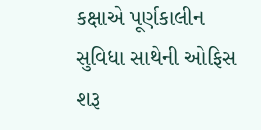કક્ષાએ પૂર્ણકાલીન સુવિધા સાથેની ઓફિસ શરૂ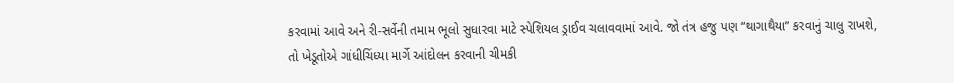કરવામાં આવે અને રી-સર્વેની તમામ ભૂલો સુધારવા માટે સ્પેશિયલ ડ્રાઈવ ચલાવવામાં આવે. જો તંત્ર હજુ પણ “થાગાથૈયા” કરવાનું ચાલુ રાખશે, તો ખેડૂતોએ ગાંધીચિંધ્યા માર્ગે આંદોલન કરવાની ચીમકી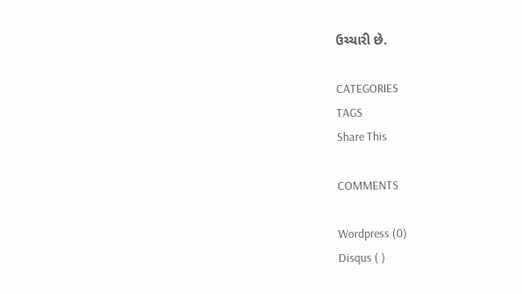ઉચ્ચારી છે.

CATEGORIES
TAGS
Share This

COMMENTS

Wordpress (0)
Disqus ( )